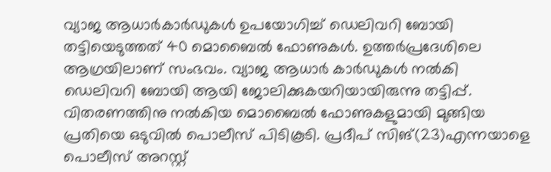വ്യാജ ആധാർകാർഡുകൾ ഉപയോഗിച്ച് ഡെലിവറി ബോയി തട്ടിയെടുത്തത് 40 മൊബൈൽ ഫോണുകൾ. ഉത്തർപ്രദേശിലെ ആഗ്രയിലാണ് സംഭവം. വ്യാജ ആധാർ കാർഡുകൾ നൽകി ഡെലിവറി ബോയി ആയി ജോലിക്കുകയറിയായിരുന്നു തട്ടിപ്പ്. വിതരണത്തിനു നൽകിയ മൊബൈൽ ഫോണുകളുമായി മുങ്ങിയ പ്രതിയെ ഒടുവിൽ പൊലീസ് പിടികൂടി. പ്രദീപ് സിങ്(23)എന്നയാളെ പൊലീസ് അറസ്റ്റ്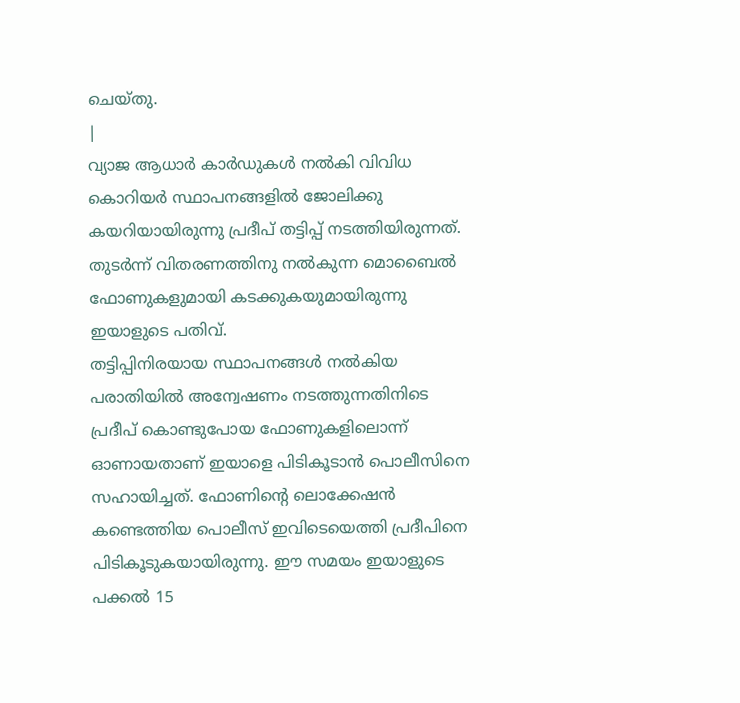ചെയ്തു.
|
വ്യാജ ആധാർ കാർഡുകൾ നൽകി വിവിധ കൊറിയർ സ്ഥാപനങ്ങളിൽ ജോലിക്കു കയറിയായിരുന്നു പ്രദീപ് തട്ടിപ്പ് നടത്തിയിരുന്നത്. തുടർന്ന് വിതരണത്തിനു നൽകുന്ന മൊബൈൽ ഫോണുകളുമായി കടക്കുകയുമായിരുന്നു ഇയാളുടെ പതിവ്.
തട്ടിപ്പിനിരയായ സ്ഥാപനങ്ങൾ നൽകിയ പരാതിയിൽ അന്വേഷണം നടത്തുന്നതിനിടെ പ്രദീപ് കൊണ്ടുപോയ ഫോണുകളിലൊന്ന് ഓണായതാണ് ഇയാളെ പിടികൂടാൻ പൊലീസിനെ സഹായിച്ചത്. ഫോണിന്റെ ലൊക്കേഷൻ കണ്ടെത്തിയ പൊലീസ് ഇവിടെയെത്തി പ്രദീപിനെ പിടികൂടുകയായിരുന്നു. ഈ സമയം ഇയാളുടെ പക്കൽ 15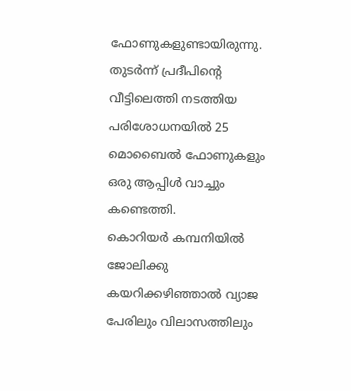ഫോണുകളുണ്ടായിരുന്നു. തുടർന്ന് പ്രദീപിന്റെ വീട്ടിലെത്തി നടത്തിയ പരിശോധനയിൽ 25 മൊബൈൽ ഫോണുകളും ഒരു ആപ്പിൾ വാച്ചും കണ്ടെത്തി.
കൊറിയർ കമ്പനിയിൽ ജോലിക്കു കയറിക്കഴിഞ്ഞാൽ വ്യാജ പേരിലും വിലാസത്തിലും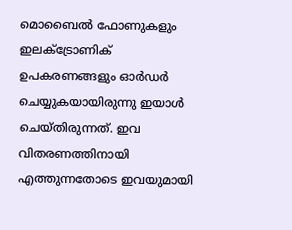മൊബൈൽ ഫോണുകളും ഇലക്ട്രോണിക് ഉപകരണങ്ങളും ഓർഡർ ചെയ്യുകയായിരുന്നു ഇയാൾ ചെയ്തിരുന്നത്. ഇവ വിതരണത്തിനായി എത്തുന്നതോടെ ഇവയുമായി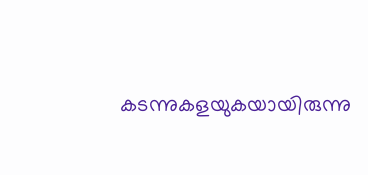കടന്നുകളയുകയായിരുന്നു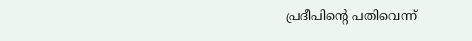പ്രദീപിന്റെ പതിവെന്ന്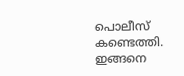പൊലീസ് കണ്ടെത്തി. ഇങ്ങനെ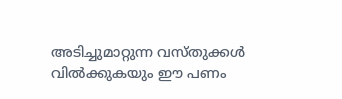അടിച്ചുമാറ്റുന്ന വസ്തുക്കൾ വിൽക്കുകയും ഈ പണം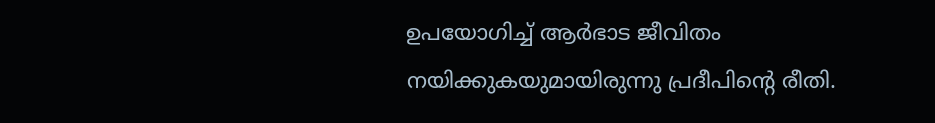ഉപയോഗിച്ച് ആർഭാട ജീവിതം നയിക്കുകയുമായിരുന്നു പ്രദീപിന്റെ രീതി.